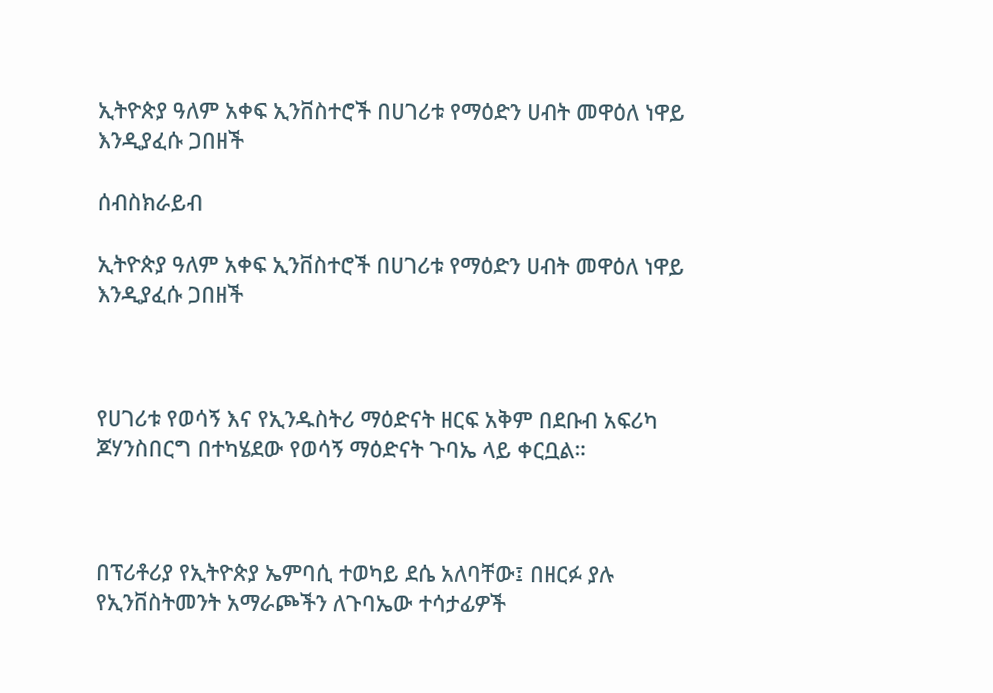ኢትዮጵያ ዓለም አቀፍ ኢንቨስተሮች በሀገሪቱ የማዕድን ሀብት መዋዕለ ነዋይ እንዲያፈሱ ጋበዘች

ሰብስክራይብ

ኢትዮጵያ ዓለም አቀፍ ኢንቨስተሮች በሀገሪቱ የማዕድን ሀብት መዋዕለ ነዋይ እንዲያፈሱ ጋበዘች



የሀገሪቱ የወሳኝ እና የኢንዱስትሪ ማዕድናት ዘርፍ አቅም በደቡብ አፍሪካ ጆሃንስበርግ በተካሄደው የወሳኝ ማዕድናት ጉባኤ ላይ ቀርቧል።



በፕሪቶሪያ የኢትዮጵያ ኤምባሲ ተወካይ ደሴ አለባቸው፤ በዘርፉ ያሉ የኢንቨስትመንት አማራጮችን ለጉባኤው ተሳታፊዎች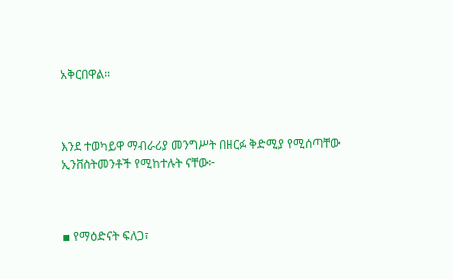አቅርበዋል።



እንደ ተወካይዋ ማብራሪያ መንግሥት በዘርፉ ቅድሚያ የሚሰጣቸው ኢንቨስትመንቶች የሚከተሉት ናቸው፦



▪ የማዕድናት ፍለጋ፣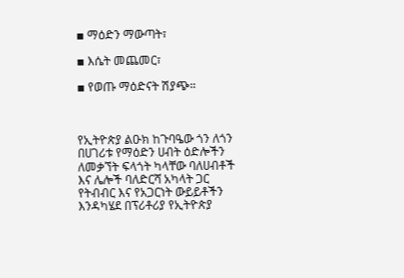▪ ማዕድን ማውጣት፣

▪ እሴት መጨመር፣

▪ የወጡ ማዕድናት ሽያጭ።



የኢትዮጵያ ልዑክ ከጉባዔው ጎን ለጎን በሀገሪቱ የማዕድን ሀብት ዕድሎችን ለመቃኘት ፍላጎት ካላቸው ባለሀብቶች እና ሌሎች ባለድርሻ አካላት ጋር የትብብር እና የአጋርነት ውይይቶችን እንዳካሄደ በፕሪቶሪያ የኢትዮጵያ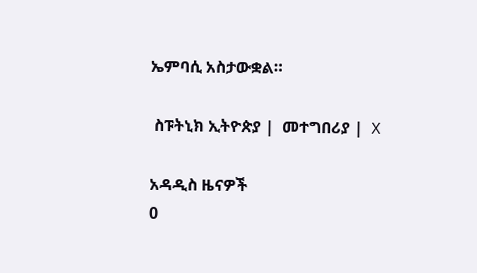ኤምባሲ አስታውቋል።

 ስፑትኒክ ኢትዮጵያ |  መተግበሪያ |  X

አዳዲስ ዜናዎች
0